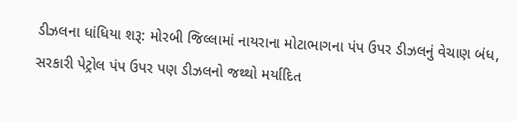ડીઝલના ધાંધિયા શરૂ: મોરબી જિલ્લામાં નાયરાના મોટાભાગના પંપ ઉપર ડીઝલનું વેચાણ બંધ, સરકારી પેટ્રોલ પંપ ઉપર પણ ડીઝલનો જથ્થો મર્યાદિત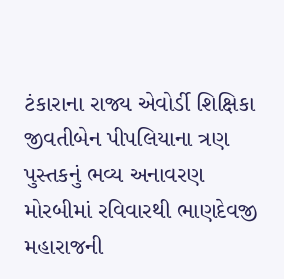ટંકારાના રાજ્ય એવોર્ડી શિક્ષિકા જીવતીબેન પીપલિયાના ત્રણ પુસ્તકનું ભવ્ય અનાવરણ મોરબીમાં રવિવારથી ભાણદેવજી મહારાજની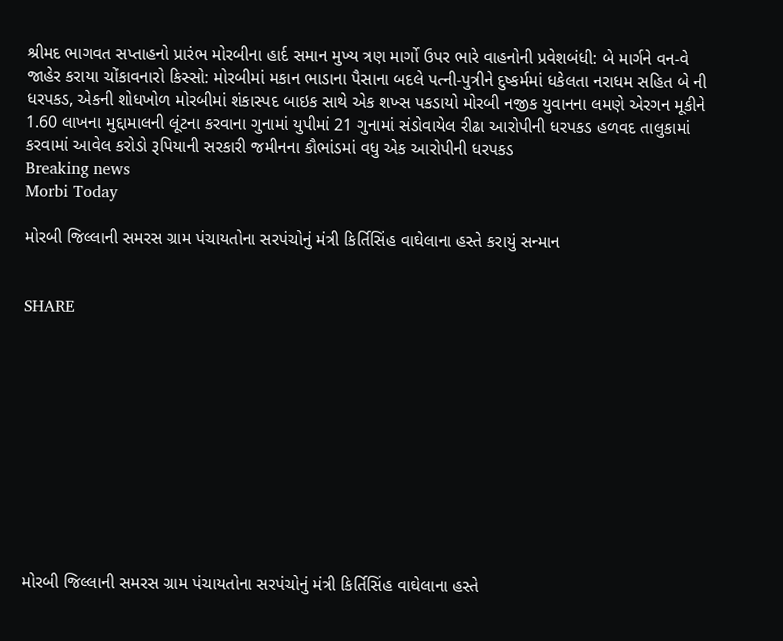શ્રીમદ ભાગવત સપ્તાહનો પ્રારંભ મોરબીના હાર્દ સમાન મુખ્ય ત્રણ માર્ગો ઉપર ભારે વાહનોની પ્રવેશબંધી: બે માર્ગને વન-વે જાહેર કરાયા ચોંકાવનારો કિસ્સો: મોરબીમાં મકાન ભાડાના પૈસાના બદલે પત્ની-પુત્રીને દુષ્કર્મમાં ધકેલતા નરાધમ સહિત બે ની ધરપકડ, એકની શોધખોળ મોરબીમાં શંકાસ્પદ બાઇક સાથે એક શખ્સ પકડાયો મોરબી નજીક યુવાનના લમણે એરગન મૂકીને 1.60 લાખના મુદ્દામાલની લૂંટના કરવાના ગુનામાં યુપીમાં 21 ગુનામાં સંડોવાયેલ રીઢા આરોપીની ધરપકડ હળવદ તાલુકામાં કરવામાં આવેલ કરોડો રૂપિયાની સરકારી જમીનના કૌભાંડમાં વધુ એક આરોપીની ધરપકડ
Breaking news
Morbi Today

મોરબી જિલ્લાની સમરસ ગ્રામ પંચાયતોના સરપંચોનું મંત્રી કિર્તિસિંહ વાઘેલાના હસ્તે કરાયું સન્માન


SHARE











મોરબી જિલ્લાની સમરસ ગ્રામ પંચાયતોના સરપંચોનું મંત્રી કિર્તિસિંહ વાઘેલાના હસ્તે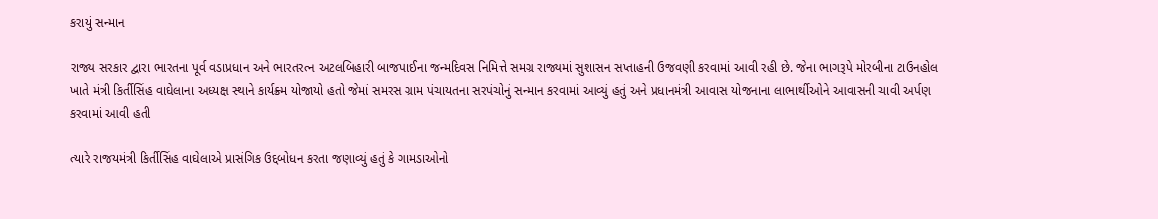કરાયું સન્માન

રાજ્ય સરકાર દ્વારા ભારતના પૂર્વ વડાપ્રધાન અને ભારતરત્ન અટલબિહારી બાજપાઈના જન્મદિવસ નિમિત્તે સમગ્ર રાજ્યમાં સુશાસન સપ્તાહની ઉજવણી કરવામાં આવી રહી છે. જેના ભાગરૂપે મોરબીના ટાઉનહોલ ખાતે મંત્રી કિર્તીસિંહ વાઘેલાના અધ્યક્ષ સ્થાને કાર્યક્ર્મ યોજાયો હતો જેમાં સમરસ ગ્રામ પંચાયતના સરપંચોનું સન્માન કરવામાં આવ્યું હતું અને પ્રધાનમંત્રી આવાસ યોજનાના લાભાર્થીઓને આવાસની ચાવી અર્પણ કરવામાં આવી હતી

ત્યારે રાજયમંત્રી કિર્તીસિંહ વાઘેલાએ પ્રાસંગિક ઉદ્દબોધન કરતા જણાવ્યું હતું કે ગામડાઓનો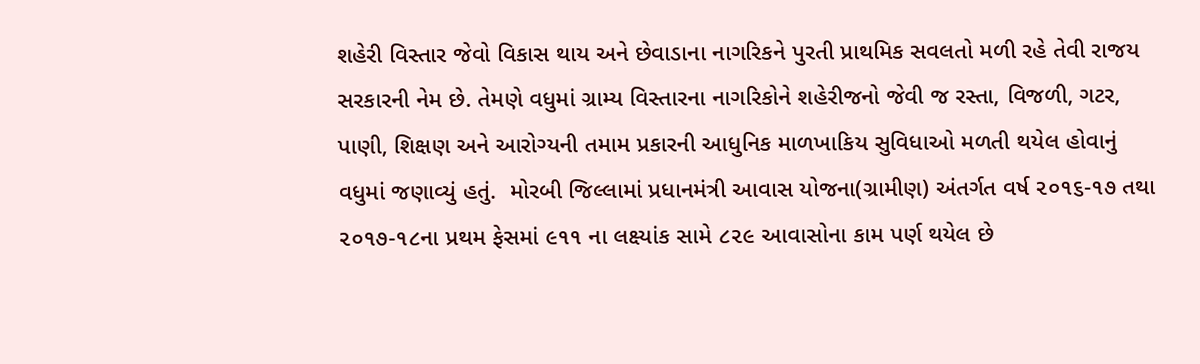શહેરી વિસ્તાર જેવો વિકાસ થાય અને છેવાડાના નાગરિકને પુરતી પ્રાથમિક સવલતો મળી રહે તેવી રાજય સરકારની નેમ છે. તેમણે વધુમાં ગ્રામ્ય વિસ્તારના નાગરિકોને શહેરીજનો જેવી જ રસ્તા, વિજળી, ગટર, પાણી, શિક્ષણ અને આરોગ્યની તમામ પ્રકારની આધુનિક માળખાકિય સુવિધાઓ મળતી થયેલ હોવાનું વધુમાં જણાવ્યું હતું.  મોરબી જિલ્લામાં પ્રધાનમંત્રી આવાસ યોજના(ગ્રામીણ) અંતર્ગત વર્ષ ૨૦૧૬-૧૭ તથા ૨૦૧૭-૧૮ના પ્રથમ ફેસમાં ૯૧૧ ના લક્ષ્યાંક સામે ૮૨૯ આવાસોના કામ પર્ણ થયેલ છે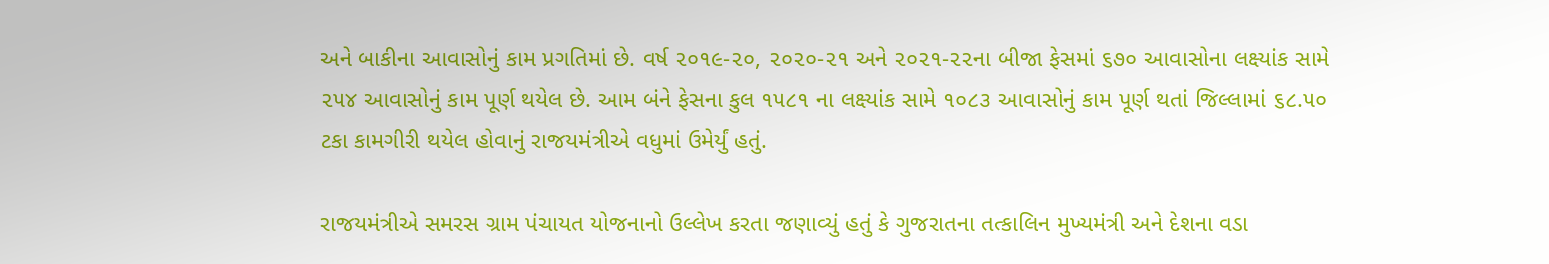અને બાકીના આવાસોનું કામ પ્રગતિમાં છે. વર્ષ ૨૦૧૯-૨૦, ૨૦૨૦-૨૧ અને ૨૦૨૧-૨૨ના બીજા ફેસમાં ૬૭૦ આવાસોના લક્ષ્યાંક સામે ૨૫૪ આવાસોનું કામ પૂર્ણ થયેલ છે. આમ બંને ફેસના કુલ ૧૫૮૧ ના લક્ષ્યાંક સામે ૧૦૮૩ આવાસોનું કામ પૂર્ણ થતાં જિલ્લામાં ૬૮.૫૦ ટકા કામગીરી થયેલ હોવાનું રાજયમંત્રીએ વધુમાં ઉમેર્યું હતું.

રાજયમંત્રીએ સમરસ ગ્રામ પંચાયત યોજનાનો ઉલ્લેખ કરતા જણાવ્યું હતું કે ગુજરાતના તત્કાલિન મુખ્યમંત્રી અને દેશના વડા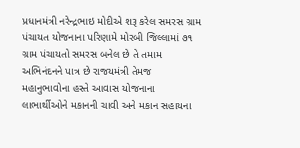પ્રધાનમંત્રી નરેન્દ્રભાઇ મોદીએ શરૂ કરેલ સમરસ ગ્રામ પંચાયત યોજનાના પરિણામે મોરબી જિલ્લામાં ૭૧ ગ્રામ પંચાયતો સમરસ બનેલ છે તે તમામ અભિનંદનને પાત્ર છે રાજયમંત્રી તેમજ મહાનુભાવોના હસ્તે આવાસ યોજનાના લાભાર્થીઓને મકાનની ચાવી અને મકાન સહાયના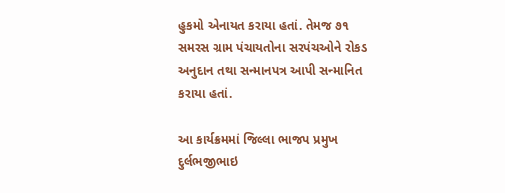હુકમો એનાયત કરાયા હતાં. તેમજ ૭૧ સમરસ ગ્રામ પંચાયતોના સરપંચઓને રોકડ અનુદાન તથા સન્માનપત્ર આપી સન્માનિત કરાયા હતાં.

આ કાર્યક્રમમાં જિલ્લા ભાજપ પ્રમુખ દુર્લભજીભાઇ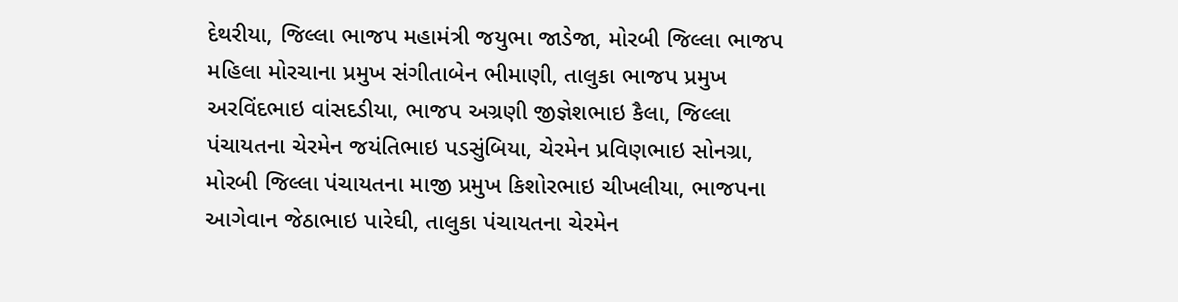દેથરીયા, જિલ્લા ભાજપ મહામંત્રી જયુભા જાડેજા, મોરબી જિલ્લા ભાજપ મહિલા મોરચાના પ્રમુખ સંગીતાબેન ભીમાણી, તાલુકા ભાજપ પ્રમુખ અરવિંદભાઇ વાંસદડીયા, ભાજપ અગ્રણી જીજ્ઞેશભાઇ કૈલા, જિલ્લા પંચાયતના ચેરમેન જયંતિભાઇ પડસુંબિયા, ચેરમેન પ્રવિણભાઇ સોનગ્રા, મોરબી જિલ્લા પંચાયતના માજી પ્રમુખ કિશોરભાઇ ચીખલીયા, ભાજપના આગેવાન જેઠાભાઇ પારેઘી, તાલુકા પંચાયતના ચેરમેન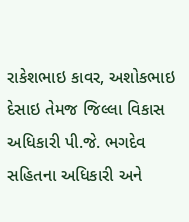રાકેશભાઇ કાવર, અશોકભાઇ દેસાઇ તેમજ જિલ્લા વિકાસ અધિકારી પી.જે. ભગદેવ સહિતના અધિકારી અને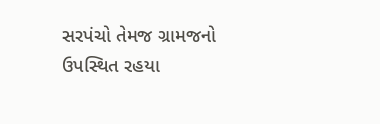સરપંચો તેમજ ગ્રામજનો ઉપસ્થિત રહયા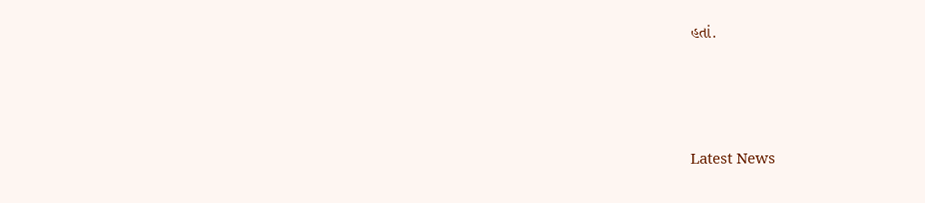હતાં.






Latest News